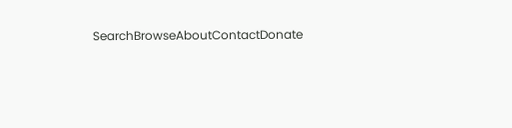SearchBrowseAboutContactDonate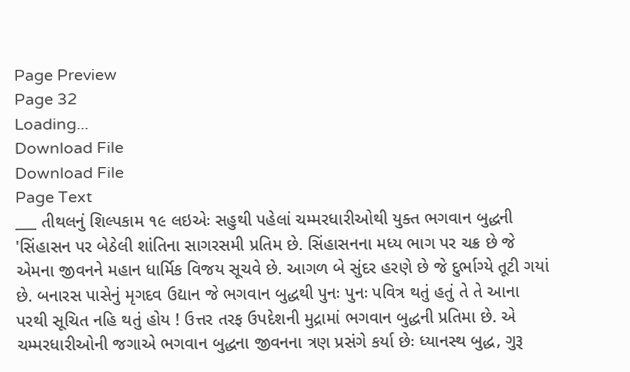Page Preview
Page 32
Loading...
Download File
Download File
Page Text
___ તીથલનું શિલ્પકામ ૧૯ લઇએઃ સહુથી પહેલાં ચમ્મરધારીઓથી યુક્ત ભગવાન બુદ્ધની 'સિંહાસન પર બેઠેલી શાંતિના સાગરસમી પ્રતિમ છે. સિંહાસનના મધ્ય ભાગ પર ચક્ર છે જે એમના જીવનને મહાન ધાર્મિક વિજય સૂચવે છે. આગળ બે સુંદર હરણે છે જે દુર્ભાગ્યે તૂટી ગયાં છે. બનારસ પાસેનું મૃગદવ ઉદ્યાન જે ભગવાન બુદ્ધથી પુનઃ પુનઃ પવિત્ર થતું હતું તે તે આના પરથી સૂચિત નહિ થતું હોય ! ઉત્તર તરફ ઉપદેશની મુદ્રામાં ભગવાન બુદ્ધની પ્રતિમા છે. એ ચમ્મરધારીઓની જગાએ ભગવાન બુદ્ધના જીવનના ત્રણ પ્રસંગે કર્યા છેઃ ધ્યાનસ્થ બુદ્ધ, ગુરૂ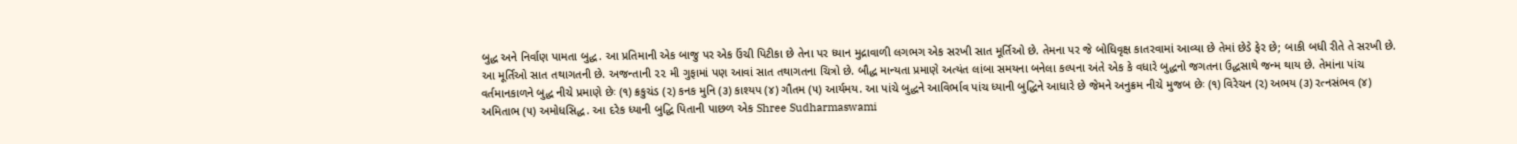બુદ્ધ અને નિર્વાણ પામતા બુદ્ધ. આ પ્રતિમાની એક બાજુ પર એક ઉંચી પિટીકા છે તેના પર ધ્યાન મુદ્રાવાળી લગભગ એક સરખી સાત મૂર્તિઓ છે. તેમના પર જે બોધિવૃક્ષ કાતરવામાં આવ્યા છે તેમાં છેડે ફેર છે; બાકી બધી રીતે તે સરખી છે. આ મૂર્તિઓ સાત તથાગતની છે. અજન્તાની ૨૨ મી ગુફામાં પણ આવાં સાત તથાગતના ચિત્રો છે. બૌદ્ધ માન્યતા પ્રમાણે અત્યંત લાંબા સમયના બનેલા કલ્પના અંતે એક કે વધારે બુદ્ધનો જગતના ઉદ્ધસાથે જન્મ થાય છે. તેમાંના પાંચ વર્તમાનકાળને બુદ્ધ નીચે પ્રમાણે છેઃ (૧) ક્રકુચંડ (૨) કનક મુનિ (૩) કાશ્યપ (૪) ગૌતમ (૫) આર્યમય. આ પાંચે બુદ્ધને આવિર્ભાવ પાંચ ધ્યાની બુદ્ધિને આધારે છે જેમને અનુક્રમ નીચે મુજબ છેઃ (૧) વિરેચન (૨) અભય (૩) રત્નસંભવ (૪) અમિતાભ (૫) અમોધસિદ્ધ. આ દરેક ધ્યાની બુદ્ધિ પિતાની પાછળ એક Shree Sudharmaswami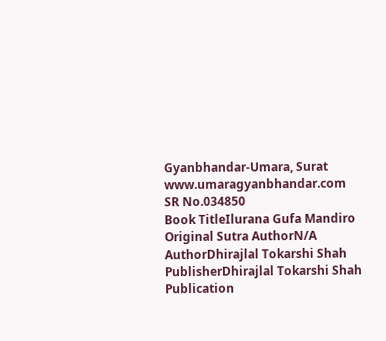Gyanbhandar-Umara, Surat www.umaragyanbhandar.com
SR No.034850
Book TitleIlurana Gufa Mandiro
Original Sutra AuthorN/A
AuthorDhirajlal Tokarshi Shah
PublisherDhirajlal Tokarshi Shah
Publication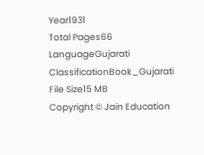Year1931
Total Pages66
LanguageGujarati
ClassificationBook_Gujarati
File Size15 MB
Copyright © Jain Education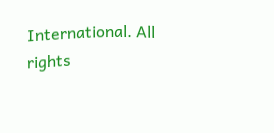International. All rights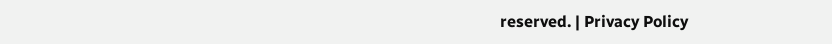reserved. | Privacy Policy